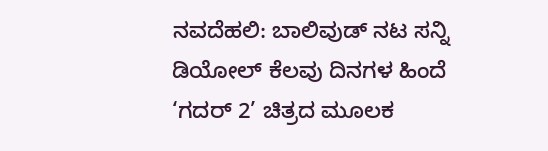ನವದೆಹಲಿ: ಬಾಲಿವುಡ್ ನಟ ಸನ್ನಿ ಡಿಯೋಲ್ ಕೆಲವು ದಿನಗಳ ಹಿಂದೆ ‘ಗದರ್ 2’ ಚಿತ್ರದ ಮೂಲಕ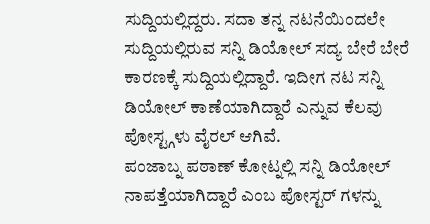ಸುದ್ದಿಯಲ್ಲಿದ್ದರು. ಸದಾ ತನ್ನ ನಟನೆಯಿಂದಲೇ ಸುದ್ದಿಯಲ್ಲಿರುವ ಸನ್ನಿ ಡಿಯೋಲ್ ಸದ್ಯ ಬೇರೆ ಬೇರೆ ಕಾರಣಕ್ಕೆ ಸುದ್ದಿಯಲ್ಲಿದ್ದಾರೆ. ಇದೀಗ ನಟ ಸನ್ನಿ ಡಿಯೋಲ್ ಕಾಣೆಯಾಗಿದ್ದಾರೆ ಎನ್ನುವ ಕೆಲವು ಪೋಸ್ಟ್ಗಳು ವೈರಲ್ ಆಗಿವೆ.
ಪಂಜಾಬ್ನ ಪಠಾಣ್ ಕೋಟ್ನಲ್ಲಿ ಸನ್ನಿ ಡಿಯೋಲ್ ನಾಪತ್ತೆಯಾಗಿದ್ದಾರೆ ಎಂಬ ಪೋಸ್ಟರ್ ಗಳನ್ನು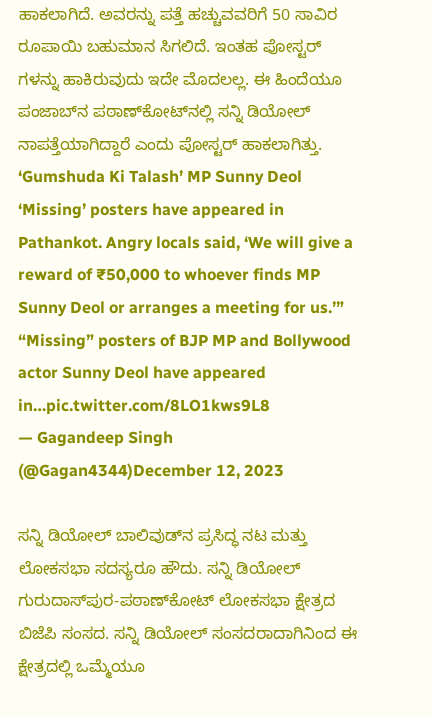ಹಾಕಲಾಗಿದೆ. ಅವರನ್ನು ಪತ್ತೆ ಹಚ್ಚುವವರಿಗೆ 50 ಸಾವಿರ ರೂಪಾಯಿ ಬಹುಮಾನ ಸಿಗಲಿದೆ. ಇಂತಹ ಪೋಸ್ಟರ್ ಗಳನ್ನು ಹಾಕಿರುವುದು ಇದೇ ಮೊದಲಲ್ಲ. ಈ ಹಿಂದೆಯೂ ಪಂಜಾಬ್‌ನ ಪಠಾಣ್‌ಕೋಟ್‌ನಲ್ಲಿ ಸನ್ನಿ ಡಿಯೋಲ್ ನಾಪತ್ತೆಯಾಗಿದ್ದಾರೆ ಎಂದು ಪೋಸ್ಟರ್ ಹಾಕಲಾಗಿತ್ತು.
‘Gumshuda Ki Talash’ MP Sunny Deol ‘Missing’ posters have appeared in Pathankot. Angry locals said, ‘We will give a reward of ₹50,000 to whoever finds MP Sunny Deol or arranges a meeting for us.’”
“Missing” posters of BJP MP and Bollywood actor Sunny Deol have appeared in…pic.twitter.com/8LO1kws9L8
— Gagandeep Singh (@Gagan4344)December 12, 2023

ಸನ್ನಿ ಡಿಯೋಲ್ ಬಾಲಿವುಡ್‌ನ ಪ್ರಸಿದ್ಧ ನಟ ಮತ್ತು ಲೋಕಸಭಾ ಸದಸ್ಯರೂ ಹೌದು. ಸನ್ನಿ ಡಿಯೋಲ್ ಗುರುದಾಸ್‌ಪುರ-ಪಠಾಣ್‌ಕೋಟ್ ಲೋಕಸಭಾ ಕ್ಷೇತ್ರದ ಬಿಜೆಪಿ ಸಂಸದ. ಸನ್ನಿ ಡಿಯೋಲ್ ಸಂಸದರಾದಾಗಿನಿಂದ ಈ ಕ್ಷೇತ್ರದಲ್ಲಿ ಒಮ್ಮೆಯೂ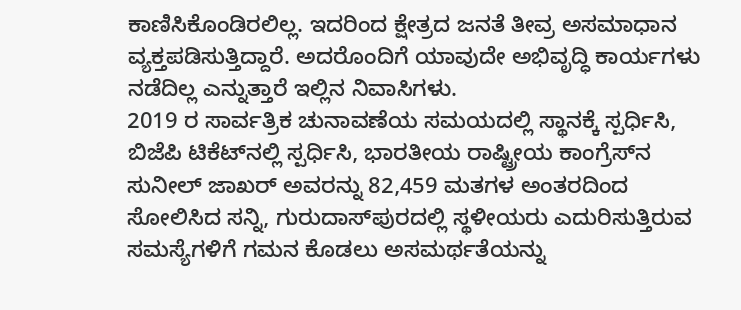ಕಾಣಿಸಿಕೊಂಡಿರಲಿಲ್ಲ. ಇದರಿಂದ ಕ್ಷೇತ್ರದ ಜನತೆ ತೀವ್ರ ಅಸಮಾಧಾನ ವ್ಯಕ್ತಪಡಿಸುತ್ತಿದ್ದಾರೆ. ಅದರೊಂದಿಗೆ ಯಾವುದೇ ಅಭಿವೃದ್ಧಿ ಕಾರ್ಯಗಳು ನಡೆದಿಲ್ಲ ಎನ್ನುತ್ತಾರೆ ಇಲ್ಲಿನ ನಿವಾಸಿಗಳು.
2019 ರ ಸಾರ್ವತ್ರಿಕ ಚುನಾವಣೆಯ ಸಮಯದಲ್ಲಿ ಸ್ಥಾನಕ್ಕೆ ಸ್ಪರ್ಧಿಸಿ, ಬಿಜೆಪಿ ಟಿಕೆಟ್‌ನಲ್ಲಿ ಸ್ಪರ್ಧಿಸಿ, ಭಾರತೀಯ ರಾಷ್ಟ್ರೀಯ ಕಾಂಗ್ರೆಸ್‌ನ ಸುನೀಲ್ ಜಾಖರ್ ಅವರನ್ನು 82,459 ಮತಗಳ ಅಂತರದಿಂದ ಸೋಲಿಸಿದ ಸನ್ನಿ, ಗುರುದಾಸ್‌ಪುರದಲ್ಲಿ ಸ್ಥಳೀಯರು ಎದುರಿಸುತ್ತಿರುವ ಸಮಸ್ಯೆಗಳಿಗೆ ಗಮನ ಕೊಡಲು ಅಸಮರ್ಥತೆಯನ್ನು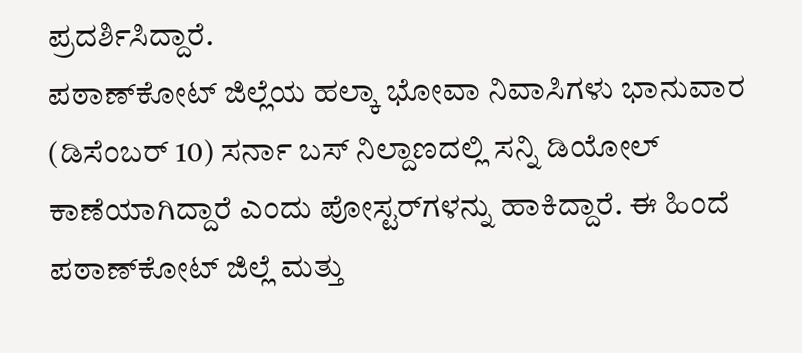ಪ್ರದರ್ಶಿಸಿದ್ದಾರೆ.
ಪಠಾಣ್‌ಕೋಟ್ ಜಿಲ್ಲೆಯ ಹಲ್ಕಾ ಭೋವಾ ನಿವಾಸಿಗಳು ಭಾನುವಾರ (ಡಿಸೆಂಬರ್ 10) ಸರ್ನಾ ಬಸ್ ನಿಲ್ದಾಣದಲ್ಲಿ ಸನ್ನಿ ಡಿಯೋಲ್ ಕಾಣೆಯಾಗಿದ್ದಾರೆ ಎಂದು ಪೋಸ್ಟರ್‌ಗಳನ್ನು ಹಾಕಿದ್ದಾರೆ. ಈ ಹಿಂದೆ ಪಠಾಣ್‌ಕೋಟ್ ಜಿಲ್ಲೆ ಮತ್ತು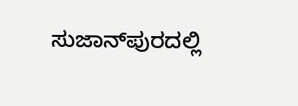ಸುಜಾನ್‌ಪುರದಲ್ಲಿ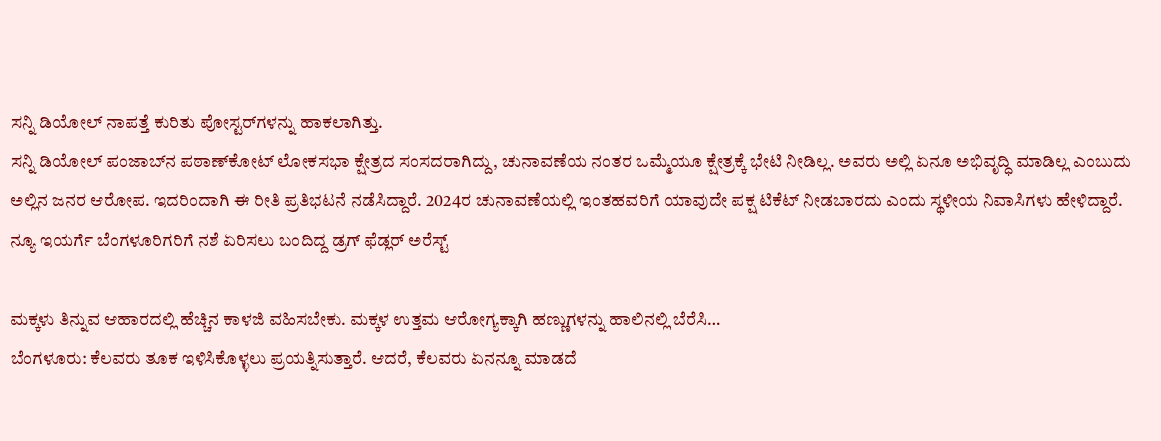ಸನ್ನಿ ಡಿಯೋಲ್ ನಾಪತ್ತೆ ಕುರಿತು ಪೋಸ್ಟರ್‌ಗಳನ್ನು ಹಾಕಲಾಗಿತ್ತು.
ಸನ್ನಿ ಡಿಯೋಲ್ ಪಂಜಾಬ್‌ನ ಪಠಾಣ್‌ಕೋಟ್ ಲೋಕಸಭಾ ಕ್ಷೇತ್ರದ ಸಂಸದರಾಗಿದ್ದು, ಚುನಾವಣೆಯ ನಂತರ ಒಮ್ಮೆಯೂ ಕ್ಷೇತ್ರಕ್ಕೆ ಭೇಟಿ ನೀಡಿಲ್ಲ. ಅವರು ಅಲ್ಲಿ ಏನೂ ಅಭಿವೃದ್ಧಿ ಮಾಡಿಲ್ಲ ಎಂಬುದು ಅಲ್ಲಿನ ಜನರ ಆರೋಪ. ಇದರಿಂದಾಗಿ ಈ ರೀತಿ ಪ್ರತಿಭಟನೆ ನಡೆಸಿದ್ದಾರೆ. 2024ರ ಚುನಾವಣೆಯಲ್ಲಿ ಇಂತಹವರಿಗೆ ಯಾವುದೇ ಪಕ್ಷ ಟಿಕೆಟ್ ನೀಡಬಾರದು ಎಂದು ಸ್ಥಳೀಯ ನಿವಾಸಿಗಳು ಹೇಳಿದ್ದಾರೆ.
ನ್ಯೂ ಇಯರ್ಗೆ ಬೆಂಗಳೂರಿಗರಿಗೆ ನಶೆ ಏರಿಸಲು ಬಂದಿದ್ದ ಡ್ರಗ್ ಫೆಡ್ಲರ್ ಅರೆಸ್ಟ್

ಮಕ್ಕಳು ತಿನ್ನುವ ಆಹಾರದಲ್ಲಿ ಹೆಚ್ಚಿನ ಕಾಳಜಿ ವಹಿಸಬೇಕು. ಮಕ್ಕಳ ಉತ್ತಮ ಆರೋಗ್ಯಕ್ಕಾಗಿ ಹಣ್ಣುಗಳನ್ನು ಹಾಲಿನಲ್ಲಿ ಬೆರೆಸಿ…
ಬೆಂಗಳೂರು: ಕೆಲವರು ತೂಕ ಇಳಿಸಿಕೊಳ್ಳಲು ಪ್ರಯತ್ನಿಸುತ್ತಾರೆ. ಆದರೆ, ಕೆಲವರು ಏನನ್ನೂ ಮಾಡದೆ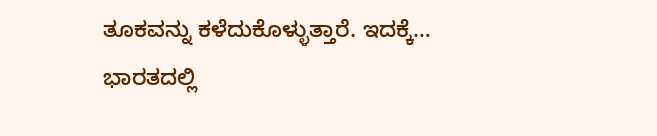ತೂಕವನ್ನು ಕಳೆದುಕೊಳ್ಳುತ್ತಾರೆ. ಇದಕ್ಕೆ…
ಭಾರತದಲ್ಲಿ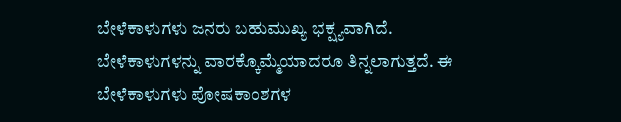ಬೇಳೆಕಾಳುಗಳು ಜನರು ಬಹುಮುಖ್ಯ ಭಕ್ಷ್ಯವಾಗಿದೆ. ಬೇಳೆಕಾಳುಗಳನ್ನು ವಾರಕ್ಕೊಮ್ಮೆಯಾದರೂ ತಿನ್ನಲಾಗುತ್ತದೆ. ಈ ಬೇಳೆಕಾಳುಗಳು ಪೋಷಕಾಂಶಗಳ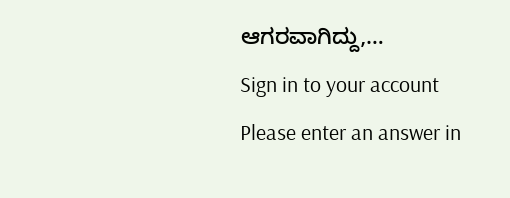ಆಗರವಾಗಿದ್ದು,…
Sign in to your account
Please enter an answer in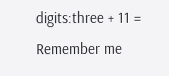digits:three + 11 =
Remember me